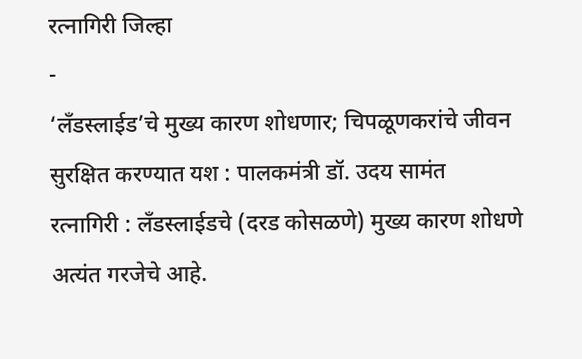रत्नागिरी जिल्हा
-
‘लँडस्लाईड’चे मुख्य कारण शोधणार; चिपळूणकरांचे जीवन सुरक्षित करण्यात यश : पालकमंत्री डॉ. उदय सामंत
रत्नागिरी : लँडस्लाईडचे (दरड कोसळणे) मुख्य कारण शोधणे अत्यंत गरजेचे आहे.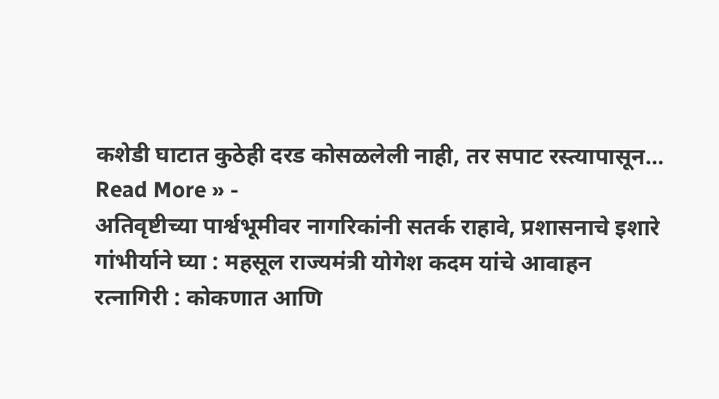कशेडी घाटात कुठेही दरड कोसळलेली नाही, तर सपाट रस्त्यापासून…
Read More » -
अतिवृष्टीच्या पार्श्वभूमीवर नागरिकांनी सतर्क राहावे, प्रशासनाचे इशारे गांभीर्याने घ्या : महसूल राज्यमंत्री योगेश कदम यांचे आवाहन
रत्नागिरी : कोकणात आणि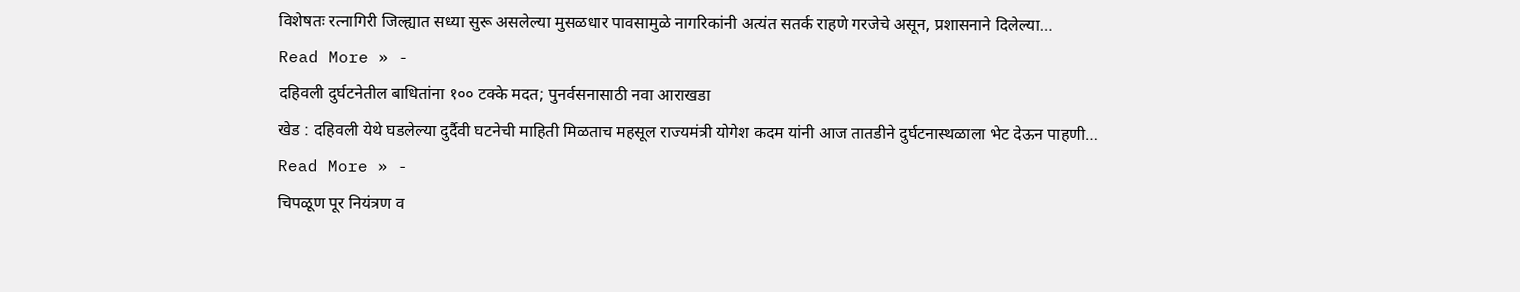विशेषतः रत्नागिरी जिल्ह्यात सध्या सुरू असलेल्या मुसळधार पावसामुळे नागरिकांनी अत्यंत सतर्क राहणे गरजेचे असून, प्रशासनाने दिलेल्या…
Read More » -
दहिवली दुर्घटनेतील बाधितांना १०० टक्के मदत; पुनर्वसनासाठी नवा आराखडा
खेड : दहिवली येथे घडलेल्या दुर्दैवी घटनेची माहिती मिळताच महसूल राज्यमंत्री योगेश कदम यांनी आज तातडीने दुर्घटनास्थळाला भेट देऊन पाहणी…
Read More » -
चिपळूण पूर नियंत्रण व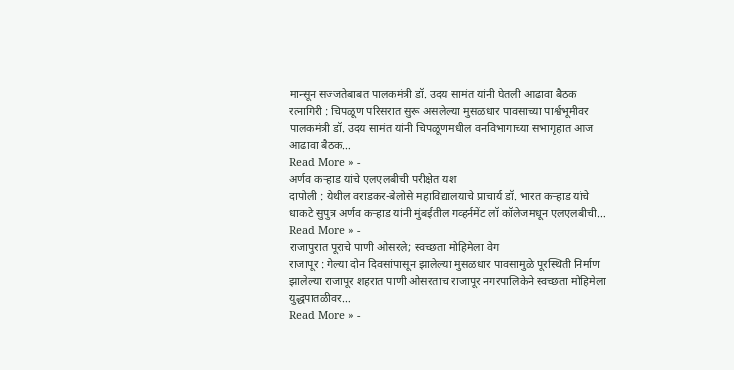मान्सून सज्जतेबाबत पालकमंत्री डॉ. उदय सामंत यांनी घेतली आढावा बैठक
रत्नागिरी : चिपळूण परिसरात सुरू असलेल्या मुसळधार पावसाच्या पार्श्वभूमीवर पालकमंत्री डॉ. उदय सामंत यांनी चिपळूणमधील वनविभागाच्या सभागृहात आज आढावा बैठक…
Read More » -
अर्णव कऱ्हाड यांचे एलएलबीची परीक्षेत यश
दापोली : येथील वराडकर-बेलोसे महाविद्यालयाचे प्राचार्य डॉ. भारत कऱ्हाड यांचे धाकटे सुपुत्र अर्णव कऱ्हाड यांनी मुंबईतील गव्हर्नमेंट लॉ कॉलेजमधून एलएलबीची…
Read More » -
राजापुरात पूराचे पाणी ओसरले; स्वच्छता मोहिमेला वेग
राजापूर : गेल्या दोन दिवसांपासून झालेल्या मुसळधार पावसामुळे पूरस्थिती निर्माण झालेल्या राजापूर शहरात पाणी ओसरताच राजापूर नगरपालिकेने स्वच्छता मोहिमेला युद्धपातळीवर…
Read More » -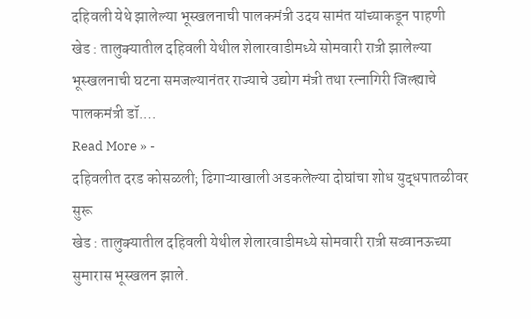दहिवली येथे झालेल्या भूस्खलनाची पालकमंत्री उदय सामंत यांच्याकडून पाहणी
खेड : तालुक्यातील दहिवली येथील शेलारवाडीमध्ये सोमवारी रात्री झालेल्या भूस्खलनाची घटना समजल्यानंतर राज्याचे उद्योग मंत्री तथा रत्नागिरी जिल्ह्याचे पालकमंत्री डॉ.…
Read More » -
दहिवलीत दरड कोसळली; ढिगाऱ्याखाली अडकलेल्या दोघांचा शोध युद्धपातळीवर सुरू
खेड : तालुक्यातील दहिवली येथील शेलारवाडीमध्ये सोमवारी रात्री सव्वानऊच्या सुमारास भूस्खलन झाले.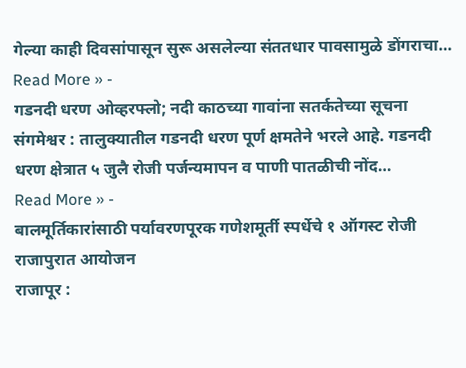गेल्या काही दिवसांपासून सुरू असलेल्या संततधार पावसामुळे डोंगराचा…
Read More » -
गडनदी धरण ओव्हरफ्लो; नदी काठच्या गावांना सतर्कतेच्या सूचना
संगमेश्वर : तालुक्यातील गडनदी धरण पूर्ण क्षमतेने भरले आहे. गडनदी धरण क्षेत्रात ५ जुलै रोजी पर्जन्यमापन व पाणी पातळीची नोंद…
Read More » -
बालमूर्तिकारांसाठी पर्यावरणपूरक गणेशमूर्ती स्पर्धेचे १ ऑगस्ट रोजी राजापुरात आयोजन
राजापूर :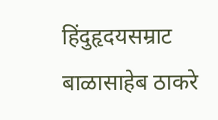हिंदुहृदयसम्राट बाळासाहेब ठाकरे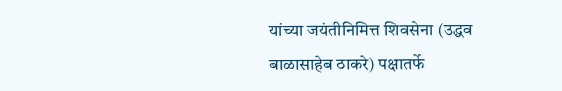यांच्या जयंतीनिमित्त शिवसेना (उद्धव बाळासाहेब ठाकरे) पक्षातर्फे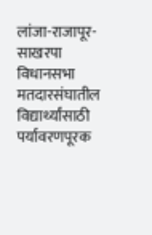लांजा-राजापूर-साखरपा विधानसभा मतदारसंघातील विद्यार्थ्यांसाठी पर्यावरणपूरक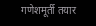गणेशमूर्ती तयार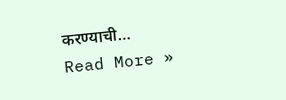करण्याची…
Read More »